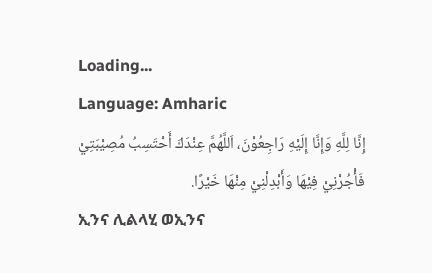Loading...
Language: Amharic
إِنَّا لِلَّهِ وَإِنَّا إِلَيْهِ رَاجِعُوْنَ، اَللَّهُمَّ عِنْدَكَ أَحْتَسِبُ مُصِيْبَتِيْ فَأْجُرْنِيْ فِيْهَا وَأَبْدِلْنِيْ مِنْهَا خَيْرًا.
ኢንና ሊልላሂ ወኢንና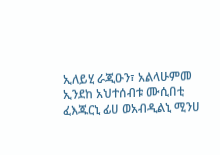ኢለይሂ ራጂዑን፣ አልላሁምመ ኢንደከ አህተሰብቱ ሙሲበቲ ፈእጁርኒ ፊሀ ወአብዲልኒ ሚንሀ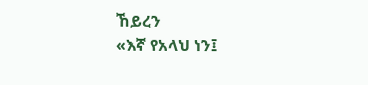ኸይረን
«እኛ የአላህ ነን፤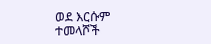ወደ እርሱም ተመላሾች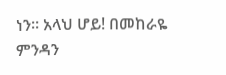ነን። አላህ ሆይ! በመከራዬ ምንዳን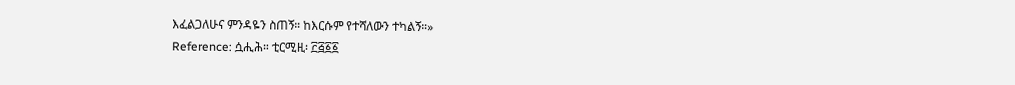እፈልጋለሁና ምንዳዬን ስጠኝ። ከእርሱም የተሻለውን ተካልኝ።»
Reference: ሷሒሕ። ቲርሚዚ፡ ፫፭፩፩